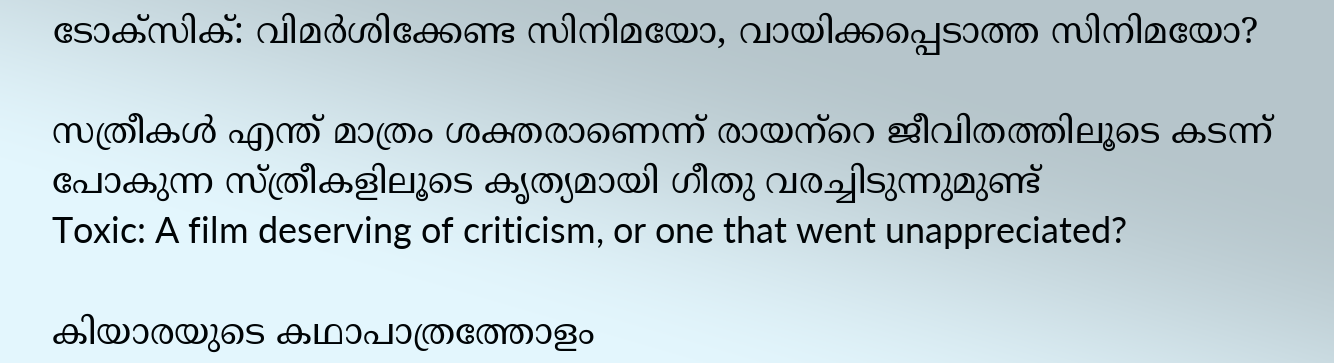ടോക്‌സിക്: വിമര്‍ശിക്കേണ്ട സിനിമയോ, വായിക്കപ്പെടാത്ത സിനിമയോ?

സത്രീകള്‍ എന്ത് മാത്രം ശക്തരാണെന്ന് രായന്‌റെ ജീവിതത്തിലൂടെ കടന്ന് പോകുന്ന സ്ത്രീകളിലൂടെ കൃത്യമായി ഗീതു വരച്ചിടുന്നുമുണ്ട്
Toxic: A film deserving of criticism, or one that went unappreciated?

കിയാരയുടെ കഥാപാത്രത്തോളം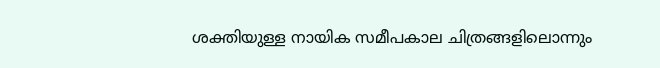ശക്തിയുള്ള നായിക സമീപകാല ചിത്രങ്ങളിലൊന്നും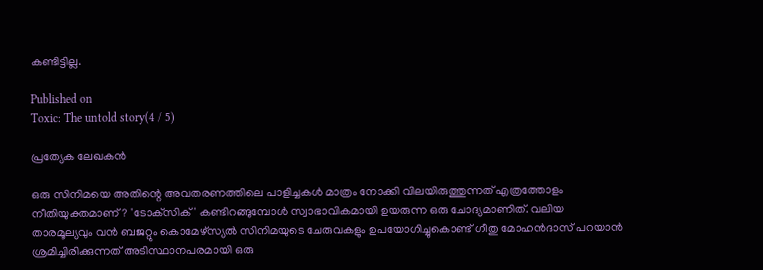കണ്ടിട്ടില്ല.

Published on
Toxic: The untold story(4 / 5)

പ്രത്യേക ലേഖകൻ

ഒരു സിനിമയെ അതിന്റെ അവതരണത്തിലെ പാളിച്ചകള്‍ മാത്രം നോക്കി വിലയിരുത്തുന്നത് എത്രത്തോളം നീതിയുക്തമാണ്? 'ടോക്‌സിക്' കണ്ടിറങ്ങുമ്പോള്‍ സ്വാഭാവികമായി ഉയരുന്ന ഒരു ചോദ്യമാണിത്. വലിയ താരമൂല്യവും വന്‍ ബജറ്റും കൊമേഴ്സ്യല്‍ സിനിമയുടെ ചേരുവകളും ഉപയോഗിച്ചുകൊണ്ട് ഗീതു മോഹന്‍ദാസ് പറയാന്‍ ശ്രമിച്ചിരിക്കുന്നത് അടിസ്ഥാനപരമായി ഒരു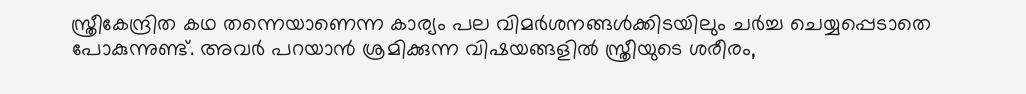സ്ത്രീകേന്ദ്രിത കഥ തന്നെയാണെന്ന കാര്യം പല വിമര്‍ശനങ്ങള്‍ക്കിടയിലും ചര്‍ച്ച ചെയ്യപ്പെടാതെ പോകുന്നുണ്ട്. അവര്‍ പറയാന്‍ ശ്രമിക്കുന്ന വിഷയങ്ങളില്‍ സ്ത്രീയുടെ ശരീരം,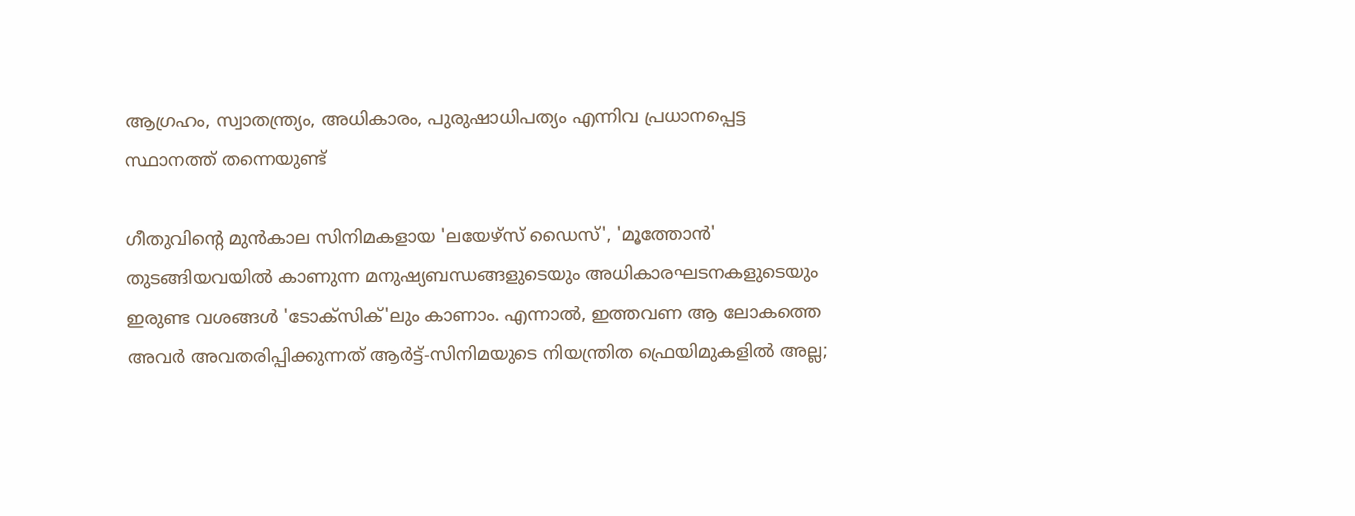ആഗ്രഹം, സ്വാതന്ത്ര്യം, അധികാരം, പുരുഷാധിപത്യം എന്നിവ പ്രധാനപ്പെട്ട സ്ഥാനത്ത് തന്നെയുണ്ട്

ഗീതുവിന്റെ മുന്‍കാല സിനിമകളായ 'ലയേഴ്‌സ് ഡൈസ്', 'മൂത്തോന്‍' തുടങ്ങിയവയില്‍ കാണുന്ന മനുഷ്യബന്ധങ്ങളുടെയും അധികാരഘടനകളുടെയും ഇരുണ്ട വശങ്ങള്‍ 'ടോക്‌സിക്'ലും കാണാം. എന്നാല്‍, ഇത്തവണ ആ ലോകത്തെ അവര്‍ അവതരിപ്പിക്കുന്നത് ആര്‍ട്ട്-സിനിമയുടെ നിയന്ത്രിത ഫ്രെയിമുകളില്‍ അല്ല;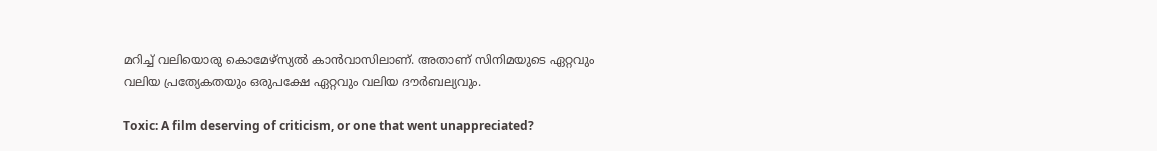മറിച്ച് വലിയൊരു കൊമേഴ്സ്യല്‍ കാന്‍വാസിലാണ്. അതാണ് സിനിമയുടെ ഏറ്റവും വലിയ പ്രത്യേകതയും ഒരുപക്ഷേ ഏറ്റവും വലിയ ദൗര്‍ബല്യവും.

Toxic: A film deserving of criticism, or one that went unappreciated?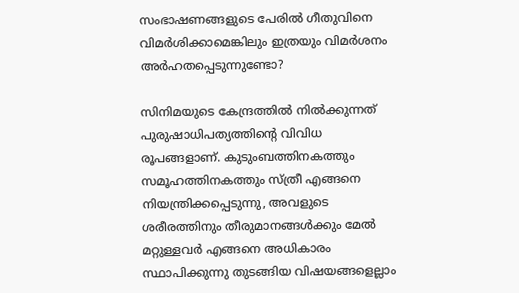സംഭാഷണങ്ങളുടെ പേരില്‍ ഗീതുവിനെ വിമര്‍ശിക്കാമെങ്കിലും ഇത്രയും വിമര്‍ശനം അര്‍ഹതപ്പെടുന്നുണ്ടോ‍?

സിനിമയുടെ കേന്ദ്രത്തില്‍ നില്‍ക്കുന്നത് പുരുഷാധിപത്യത്തിന്റെ വിവിധ രൂപങ്ങളാണ്. കുടുംബത്തിനകത്തും സമൂഹത്തിനകത്തും സ്ത്രീ എങ്ങനെ നിയന്ത്രിക്കപ്പെടുന്നു, അവളുടെ ശരീരത്തിനും തീരുമാനങ്ങള്‍ക്കും മേല്‍ മറ്റുള്ളവര്‍ എങ്ങനെ അധികാരം സ്ഥാപിക്കുന്നു തുടങ്ങിയ വിഷയങ്ങളെല്ലാം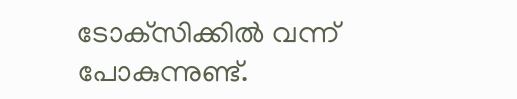ടോക്‌സിക്കില്‍ വന്ന് പോകുന്നുണ്ട്.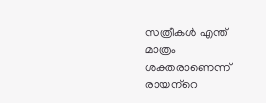സത്രീകള്‍ എന്ത് മാത്രം ശക്തരാണെന്ന് രായന്‌റെ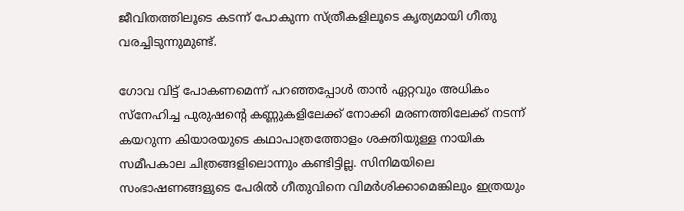ജീവിതത്തിലൂടെ കടന്ന് പോകുന്ന സ്ത്രീകളിലൂടെ കൃത്യമായി ഗീതു വരച്ചിടുന്നുമുണ്ട്.

ഗോവ വിട്ട് പോകണമെന്ന് പറഞ്ഞപ്പോള്‍ താന്‍ ഏറ്റവും അധികം സ്‌നേഹിച്ച പുരുഷന്റെ കണ്ണുകളിലേക്ക് നോക്കി മരണത്തിലേക്ക് നടന്ന് കയറുന്ന കിയാരയുടെ കഥാപാത്രത്തോളം ശക്തിയുള്ള നായിക സമീപകാല ചിത്രങ്ങളിലൊന്നും കണ്ടിട്ടില്ല. സിനിമയിലെ സംഭാഷണങ്ങളുടെ പേരില്‍ ഗീതുവിനെ വിമര്‍ശിക്കാമെങ്കിലും ഇത്രയും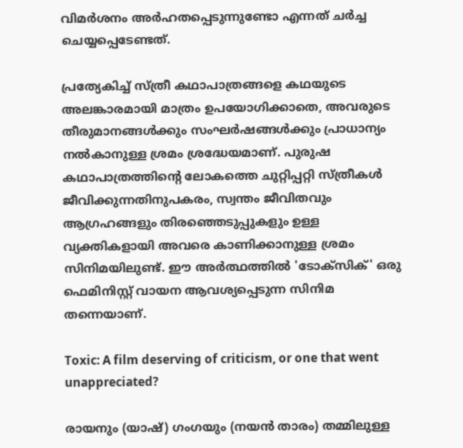വിമര്‍ശനം അര്‍ഹതപ്പെടുന്നുണ്ടോ എന്നത് ചര്‍ച്ച ചെയ്യപ്പെടേണ്ടത്.

പ്രത്യേകിച്ച് സ്ത്രീ കഥാപാത്രങ്ങളെ കഥയുടെ അലങ്കാരമായി മാത്രം ഉപയോഗിക്കാതെ, അവരുടെ തീരുമാനങ്ങള്‍ക്കും സംഘര്‍ഷങ്ങള്‍ക്കും പ്രാധാന്യം നല്‍കാനുള്ള ശ്രമം ശ്രദ്ധേയമാണ്. പുരുഷ കഥാപാത്രത്തിന്റെ ലോകത്തെ ചുറ്റിപ്പറ്റി സ്ത്രീകള്‍ ജീവിക്കുന്നതിനുപകരം, സ്വന്തം ജീവിതവും ആഗ്രഹങ്ങളും തിരഞ്ഞെടുപ്പുകളും ഉള്ള വ്യക്തികളായി അവരെ കാണിക്കാനുള്ള ശ്രമം സിനിമയിലുണ്ട്. ഈ അര്‍ത്ഥത്തില്‍ 'ടോക്‌സിക്' ഒരു ഫെമിനിസ്റ്റ് വായന ആവശ്യപ്പെടുന്ന സിനിമ തന്നെയാണ്.

Toxic: A film deserving of criticism, or one that went unappreciated?

രായനും (യാഷ്) ഗംഗയും (നയന്‍ താരം) തമ്മിലുള്ള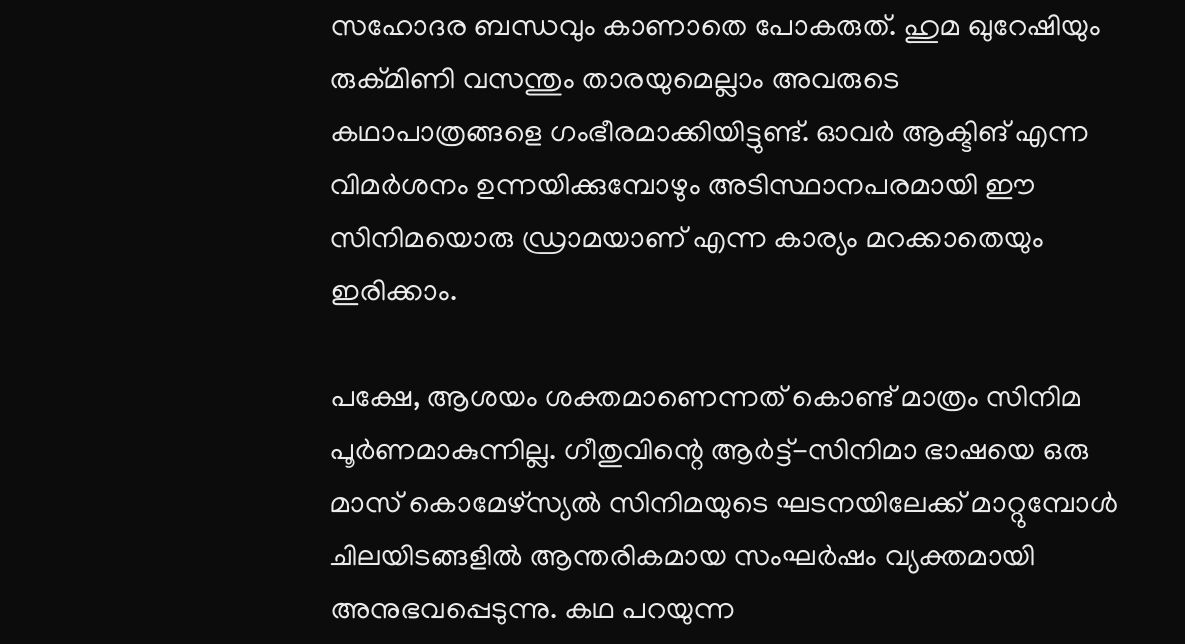സഹോദര ബന്ധവും കാണാതെ പോകരുത്. ഹുമ ഖുറേഷിയും രുക്മിണി വസന്തും താരയുമെല്ലാം അവരുടെ കഥാപാത്രങ്ങളെ ഗംഭീരമാക്കിയിട്ടുണ്ട്. ഓവര്‍ ആക്ടിങ് എന്ന വിമര്‍ശനം ഉന്നയിക്കുമ്പോഴും അടിസ്ഥാനപരമായി ഈ സിനിമയൊരു ഡ്രാമയാണ് എന്ന കാര്യം മറക്കാതെയും ഇരിക്കാം.

പക്ഷേ, ആശയം ശക്തമാണെന്നത് കൊണ്ട് മാത്രം സിനിമ പൂര്‍ണമാകുന്നില്ല. ഗീതുവിന്റെ ആര്‍ട്ട്-സിനിമാ ഭാഷയെ ഒരു മാസ് കൊമേഴ്സ്യല്‍ സിനിമയുടെ ഘടനയിലേക്ക് മാറ്റുമ്പോള്‍ ചിലയിടങ്ങളില്‍ ആന്തരികമായ സംഘര്‍ഷം വ്യക്തമായി അനുഭവപ്പെടുന്നു. കഥ പറയുന്ന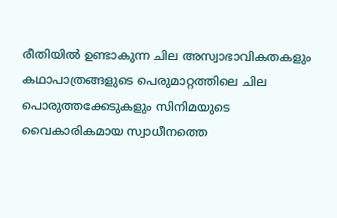രീതിയില്‍ ഉണ്ടാകുന്ന ചില അസ്വാഭാവികതകളും കഥാപാത്രങ്ങളുടെ പെരുമാറ്റത്തിലെ ചില പൊരുത്തക്കേടുകളും സിനിമയുടെ വൈകാരികമായ സ്വാധീനത്തെ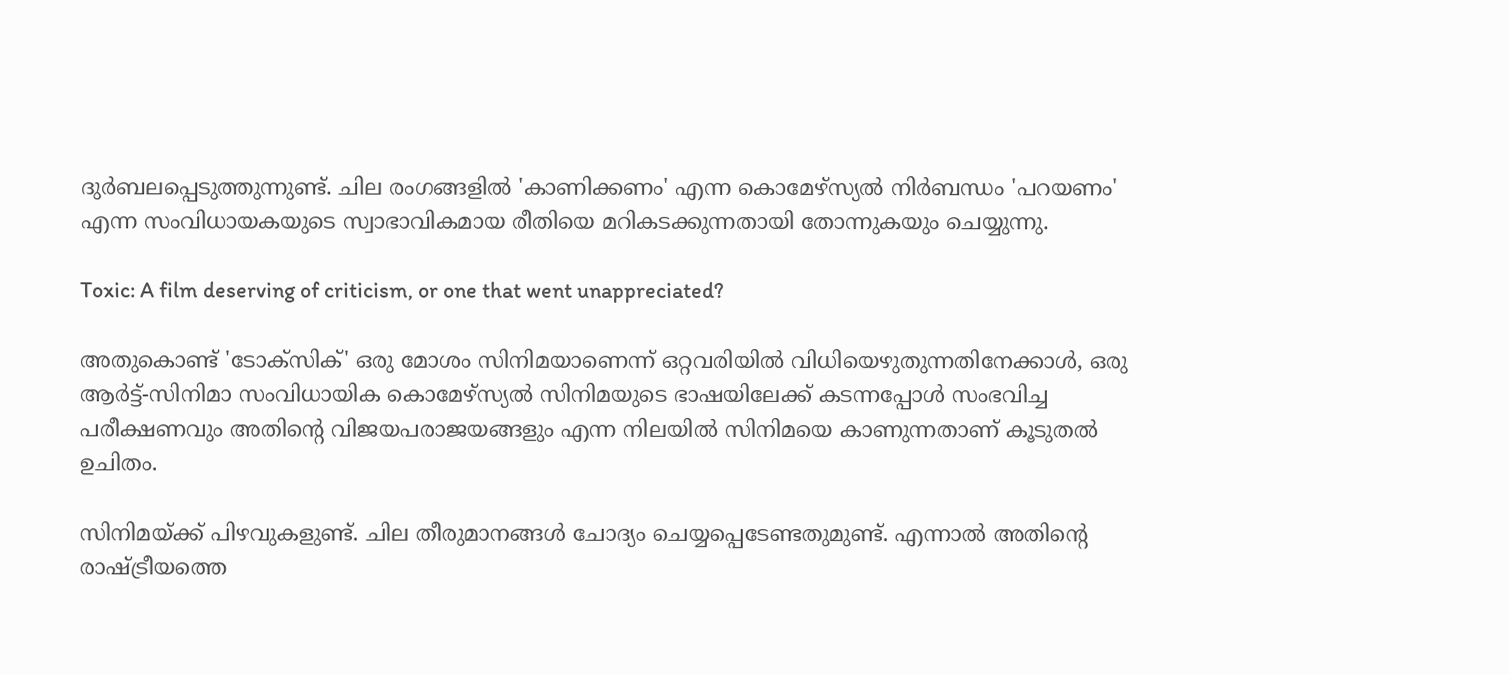ദുര്‍ബലപ്പെടുത്തുന്നുണ്ട്. ചില രംഗങ്ങളില്‍ 'കാണിക്കണം' എന്ന കൊമേഴ്സ്യല്‍ നിര്‍ബന്ധം 'പറയണം' എന്ന സംവിധായകയുടെ സ്വാഭാവികമായ രീതിയെ മറികടക്കുന്നതായി തോന്നുകയും ചെയ്യുന്നു.

Toxic: A film deserving of criticism, or one that went unappreciated?

അതുകൊണ്ട് 'ടോക്‌സിക്' ഒരു മോശം സിനിമയാണെന്ന് ഒറ്റവരിയില്‍ വിധിയെഴുതുന്നതിനേക്കാള്‍, ഒരു ആര്‍ട്ട്-സിനിമാ സംവിധായിക കൊമേഴ്സ്യല്‍ സിനിമയുടെ ഭാഷയിലേക്ക് കടന്നപ്പോള്‍ സംഭവിച്ച പരീക്ഷണവും അതിന്റെ വിജയപരാജയങ്ങളും എന്ന നിലയില്‍ സിനിമയെ കാണുന്നതാണ് കൂടുതല്‍ ഉചിതം.

സിനിമയ്ക്ക് പിഴവുകളുണ്ട്. ചില തീരുമാനങ്ങള്‍ ചോദ്യം ചെയ്യപ്പെടേണ്ടതുമുണ്ട്. എന്നാല്‍ അതിന്റെ രാഷ്ട്രീയത്തെ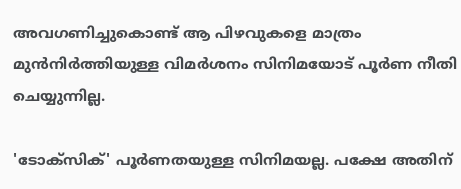അവഗണിച്ചുകൊണ്ട് ആ പിഴവുകളെ മാത്രം മുന്‍നിര്‍ത്തിയുള്ള വിമര്‍ശനം സിനിമയോട് പൂര്‍ണ നീതി ചെയ്യുന്നില്ല.

'ടോക്‌സിക്' പൂര്‍ണതയുള്ള സിനിമയല്ല. പക്ഷേ അതിന്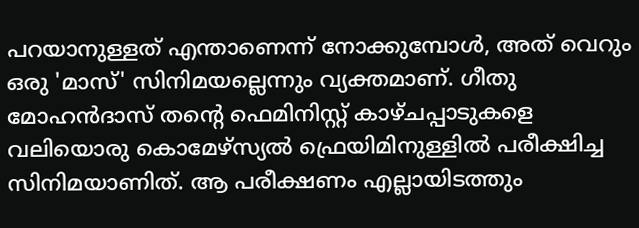പറയാനുള്ളത് എന്താണെന്ന് നോക്കുമ്പോള്‍, അത് വെറും ഒരു 'മാസ്' സിനിമയല്ലെന്നും വ്യക്തമാണ്. ഗീതു മോഹന്‍ദാസ് തന്റെ ഫെമിനിസ്റ്റ് കാഴ്ചപ്പാടുകളെ വലിയൊരു കൊമേഴ്സ്യല്‍ ഫ്രെയിമിനുള്ളില്‍ പരീക്ഷിച്ച സിനിമയാണിത്. ആ പരീക്ഷണം എല്ലായിടത്തും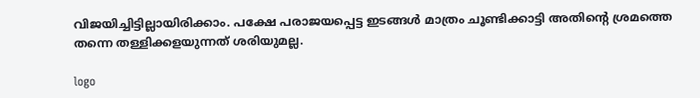വിജയിച്ചിട്ടില്ലായിരിക്കാം. പക്ഷേ പരാജയപ്പെട്ട ഇടങ്ങള്‍ മാത്രം ചൂണ്ടിക്കാട്ടി അതിന്റെ ശ്രമത്തെ തന്നെ തള്ളിക്കളയുന്നത് ശരിയുമല്ല.

logo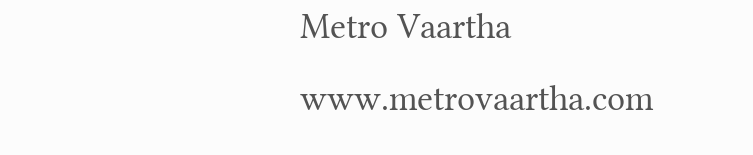Metro Vaartha
www.metrovaartha.com